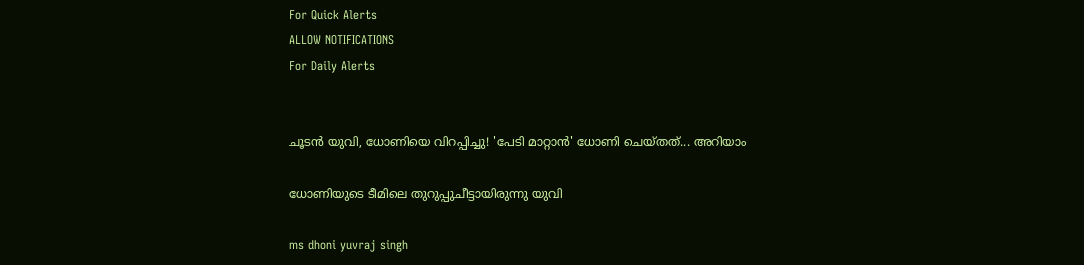For Quick Alerts
ALLOW NOTIFICATIONS
For Daily Alerts


ചൂടന്‍ യുവി, ധോണിയെ വിറപ്പിച്ചു! 'പേടി മാറ്റാന്‍' ധോണി ചെയ്തത്... അറിയാം

ധോണിയുടെ ടീമിലെ തുറുപ്പുചീട്ടായിരുന്നു യുവി

ms dhoni yuvraj singh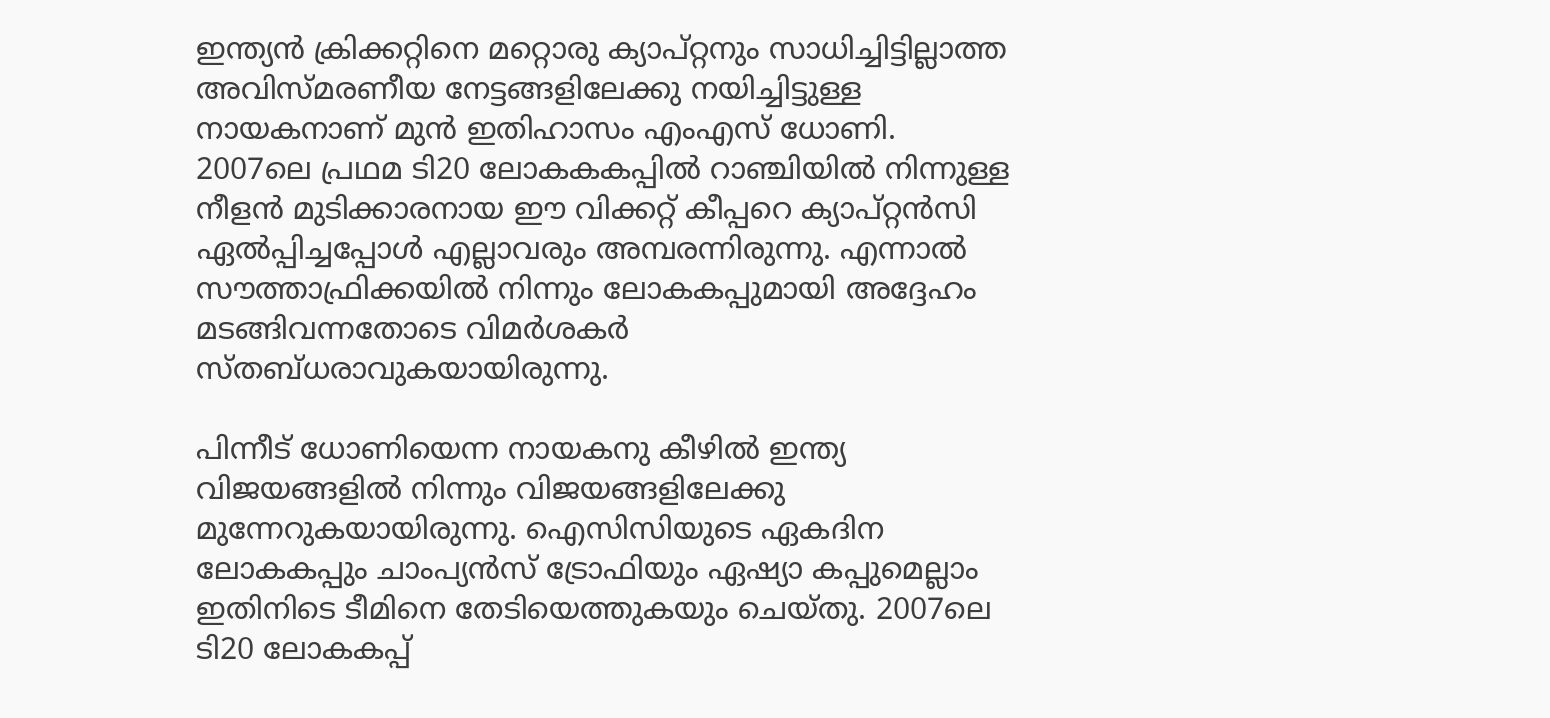ഇന്ത്യന്‍ ക്രിക്കറ്റിനെ മറ്റൊരു ക്യാപ്റ്റനും സാധിച്ചിട്ടില്ലാത്ത അവിസ്മരണീയ നേട്ടങ്ങളിലേക്കു നയിച്ചിട്ടുള്ള നായകനാണ് മുന്‍ ഇതിഹാസം എംഎസ് ധോണി. 2007ലെ പ്രഥമ ടി20 ലോകകകപ്പില്‍ റാഞ്ചിയില്‍ നിന്നുള്ള നീളന്‍ മുടിക്കാരനായ ഈ വിക്കറ്റ് കീപ്പറെ ക്യാപ്റ്റന്‍സി ഏല്‍പ്പിച്ചപ്പോള്‍ എല്ലാവരും അമ്പരന്നിരുന്നു. എന്നാല്‍ സൗത്താഫ്രിക്കയില്‍ നിന്നും ലോകകപ്പുമായി അദ്ദേഹം മടങ്ങിവന്നതോടെ വിമര്‍ശകര്‍ സ്തബ്ധരാവുകയായിരുന്നു.

പിന്നീട് ധോണിയെന്ന നായകനു കീഴില്‍ ഇന്ത്യ വിജയങ്ങളില്‍ നിന്നും വിജയങ്ങളിലേക്കു മുന്നേറുകയായിരുന്നു. ഐസിസിയുടെ ഏകദിന ലോകകപ്പും ചാംപ്യന്‍സ് ട്രോഫിയും ഏഷ്യാ കപ്പുമെല്ലാം ഇതിനിടെ ടീമിനെ തേടിയെത്തുകയും ചെയ്തു. 2007ലെ ടി20 ലോകകപ്പ്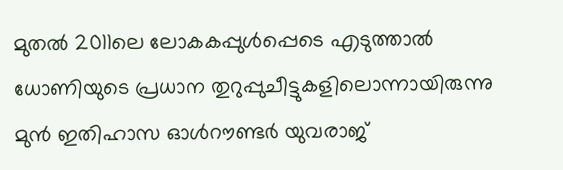മുതല്‍ 2011ലെ ലോകകപ്പുള്‍പ്പെടെ എടുത്താല്‍ ധോണിയുടെ പ്രധാന തുറുപ്പുചീട്ടുകളിലൊന്നായിരുന്നു മുന്‍ ഇതിഹാസ ഓള്‍റൗണ്ടര്‍ യുവരാജ്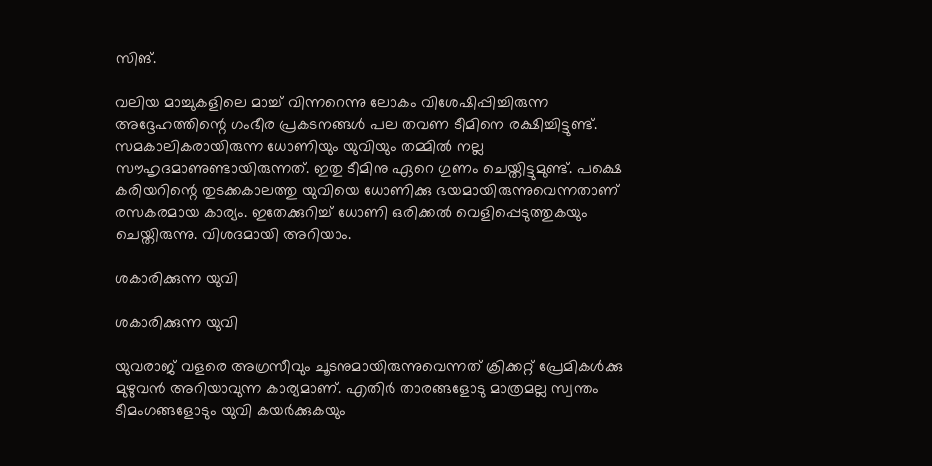സിങ്.

വലിയ മാച്ചുകളിലെ മാച്ച് വിന്നറെന്നു ലോകം വിശേഷിപ്പിച്ചിരുന്ന അദ്ദേഹത്തിന്റെ ഗംഭീര പ്രകടനങ്ങള്‍ പല തവണ ടീമിനെ രക്ഷിച്ചിട്ടുണ്ട്. സമകാലികരായിരുന്ന ധോണിയും യുവിയും തമ്മില്‍ നല്ല സൗഹൃദമാണുണ്ടായിരുന്നത്. ഇതു ടീമിനു ഏറെ ഗുണം ചെയ്തിട്ടുമുണ്ട്. പക്ഷെ കരിയറിന്റെ തുടക്കകാലത്തു യുവിയെ ധോണിക്കു ഭയമായിരുന്നുവെന്നതാണ് രസകരമായ കാര്യം. ഇതേക്കുറിച്ച് ധോണി ഒരിക്കല്‍ വെളിപ്പെടുത്തുകയും ചെയ്തിരുന്നു. വിശദമായി അറിയാം.

ശകാരിക്കുന്ന യുവി

ശകാരിക്കുന്ന യുവി

യുവരാജ് വളരെ അഗ്രസീവും ചൂടനുമായിരുന്നുവെന്നത് ക്രിക്കറ്റ് പ്രേമികള്‍ക്കു മുഴുവന്‍ അറിയാവുന്ന കാര്യമാണ്. എതിര്‍ താരങ്ങളോടു മാത്രമല്ല സ്വന്തം ടീമംഗങ്ങളോടും യുവി കയര്‍ക്കുകയും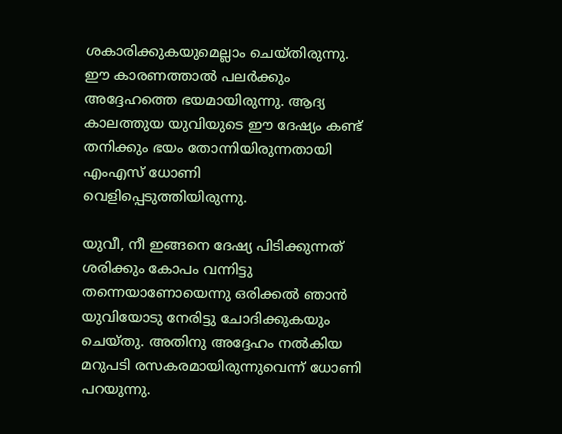ശകാരിക്കുകയുമെല്ലാം ചെയ്തിരുന്നു. ഈ കാരണത്താല്‍ പലര്‍ക്കും അദ്ദേഹത്തെ ഭയമായിരുന്നു. ആദ്യ കാലത്തുയ യുവിയുടെ ഈ ദേഷ്യം കണ്ട് തനിക്കും ഭയം തോന്നിയിരുന്നതായി എംഎസ് ധോണി വെളിപ്പെടുത്തിയിരുന്നു.

യുവീ, നീ ഇങ്ങനെ ദേഷ്യ പിടിക്കുന്നത് ശരിക്കും കോപം വന്നിട്ടു തന്നെയാണോയെന്നു ഒരിക്കല്‍ ഞാന്‍ യുവിയോടു നേരിട്ടു ചോദിക്കുകയും ചെയ്തു. അതിനു അദ്ദേഹം നല്‍കിയ മറുപടി രസകരമായിരുന്നുവെന്ന് ധോണി പറയുന്നു.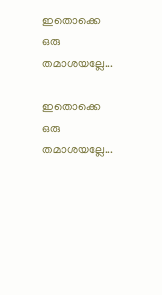ഇതൊക്കെ ഒരു തമാശയല്ലേ...

ഇതൊക്കെ ഒരു തമാശയല്ലേ...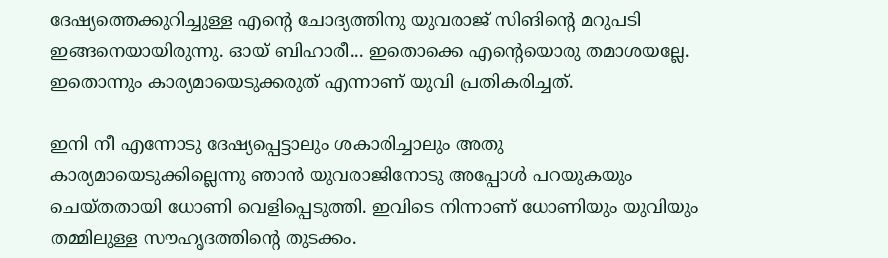ദേഷ്യത്തെക്കുറിച്ചുള്ള എന്റെ ചോദ്യത്തിനു യുവരാജ് സിങിന്റെ മറുപടി ഇങ്ങനെയായിരുന്നു. ഓയ് ബിഹാരീ... ഇതൊക്കെ എന്റെയൊരു തമാശയല്ലേ. ഇതൊന്നും കാര്യമായെടുക്കരുത് എന്നാണ് യുവി പ്രതികരിച്ചത്.

ഇനി നീ എന്നോടു ദേഷ്യപ്പെട്ടാലും ശകാരിച്ചാലും അതു കാര്യമായെടുക്കില്ലെന്നു ഞാന്‍ യുവരാജിനോടു അപ്പോള്‍ പറയുകയും ചെയ്തതായി ധോണി വെളിപ്പെടുത്തി. ഇവിടെ നിന്നാണ് ധോണിയും യുവിയും തമ്മിലുള്ള സൗഹൃദത്തിന്റെ തുടക്കം.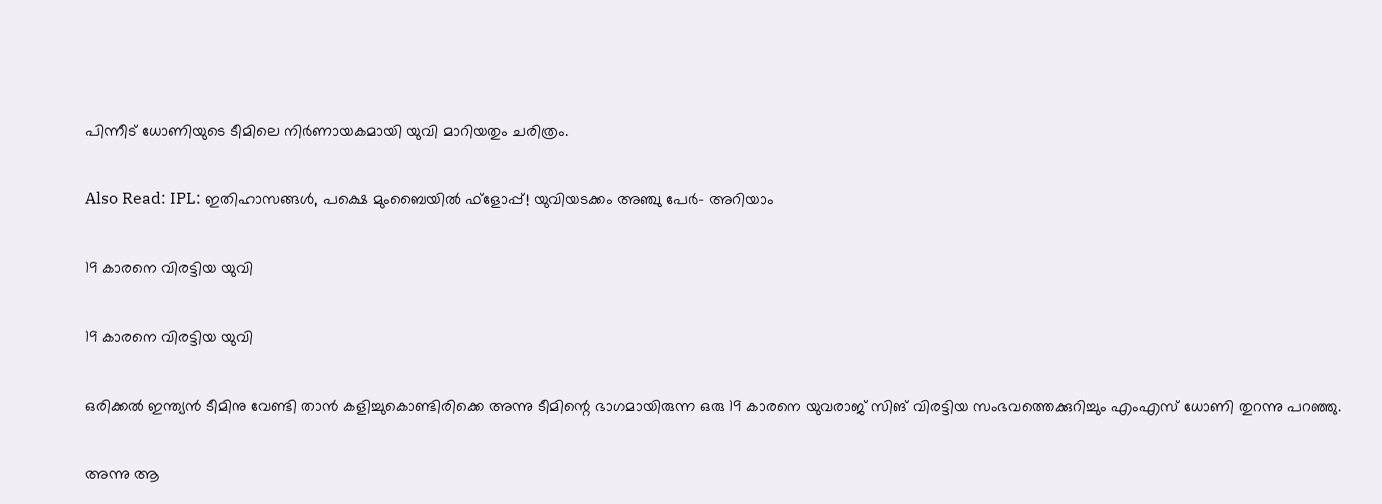പിന്നീട് ധോണിയുടെ ടീമിലെ നിര്‍ണായകമായി യുവി മാറിയതും ചരിത്രം.

Also Read: IPL: ഇതിഹാസങ്ങള്‍, പക്ഷെ മുംബൈയില്‍ ഫ്‌ളോപ്പ്! യുവിയടക്കം അഞ്ചു പേര്‍- അറിയാം

19 കാരനെ വിരട്ടിയ യുവി

19 കാരനെ വിരട്ടിയ യുവി

ഒരിക്കല്‍ ഇന്ത്യന്‍ ടീമിനു വേണ്ടി താന്‍ കളിച്ചുകൊണ്ടിരിക്കെ അന്നു ടീമിന്റെ ഭാഗമായിരുന്ന ഒരു 19 കാരനെ യുവരാജ് സിങ് വിരട്ടിയ സംഭവത്തെക്കുറിച്ചും എംഎസ് ധോണി തുറന്നു പറഞ്ഞു.

അന്നു ആ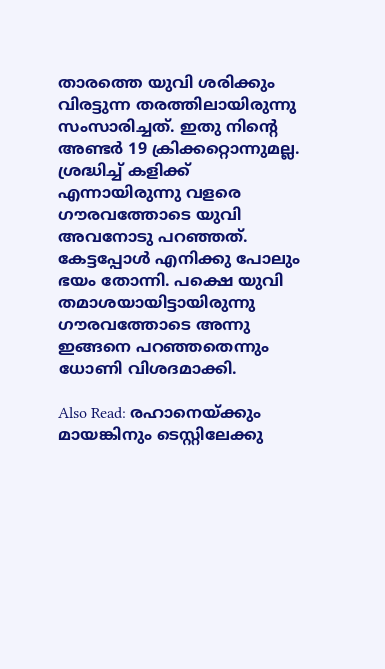താരത്തെ യുവി ശരിക്കും വിരട്ടുന്ന തരത്തിലായിരുന്നു സംസാരിച്ചത്. ഇതു നിന്റെ അണ്ടര്‍ 19 ക്രിക്കറ്റൊന്നുമല്ല. ശ്രദ്ധിച്ച് കളിക്ക് എന്നായിരുന്നു വളരെ ഗൗരവത്തോടെ യുവി അവനോടു പറഞ്ഞത്. കേട്ടപ്പോള്‍ എനിക്കു പോലും ഭയം തോന്നി. പക്ഷെ യുവി തമാശയായിട്ടായിരുന്നു ഗൗരവത്തോടെ അന്നു ഇങ്ങനെ പറഞ്ഞതെന്നും ധോണി വിശദമാക്കി.

Also Read: രഹാനെയ്ക്കും മായങ്കിനും ടെസ്റ്റിലേക്കു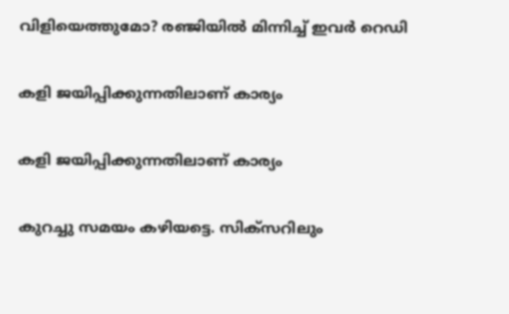വിളിയെത്തുമോ? രഞ്ജിയില്‍ മിന്നിച്ച് ഇവര്‍ റെഡി

കളി ജയിപ്പിക്കുന്നതിലാണ് കാര്യം

കളി ജയിപ്പിക്കുന്നതിലാണ് കാര്യം

കുറച്ചു സമയം കഴിയട്ടെ. സിക്‌സറിലും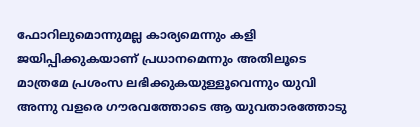ഫോറിലുമൊന്നുമല്ല കാര്യമെന്നും കളി ജയിപ്പിക്കുകയാണ് പ്രധാനമെന്നും അതിലൂടെ മാത്രമേ പ്രശംസ ലഭിക്കുകയുള്ളൂവെന്നും യുവി അന്നു വളരെ ഗൗരവത്തോടെ ആ യുവതാരത്തോടു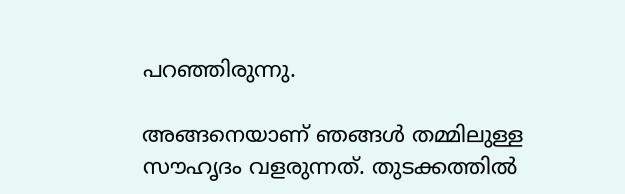പറഞ്ഞിരുന്നു.

അങ്ങനെയാണ് ഞങ്ങള്‍ തമ്മിലുള്ള സൗഹൃദം വളരുന്നത്. തുടക്കത്തില്‍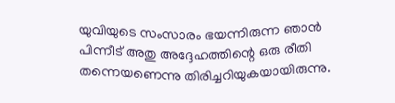യുവിയുടെ സംസാരം ഭയന്നിരുന്ന ഞാന്‍ പിന്നീട് അതു അദ്ദേഹത്തിന്റെ ഒരു രീതി തന്നെയണെന്നു തിരിച്ചറിയുകയായിരുന്നു.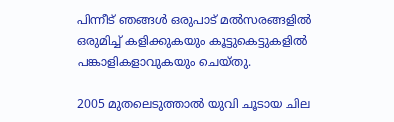പിന്നീട് ഞങ്ങള്‍ ഒരുപാട് മല്‍സരങ്ങളില്‍ ഒരുമിച്ച് കളിക്കുകയും കൂട്ടുകെട്ടുകളില്‍ പങ്കാളികളാവുകയും ചെയ്തു.

2005 മുതലെടുത്താല്‍ യുവി ചൂടായ ചില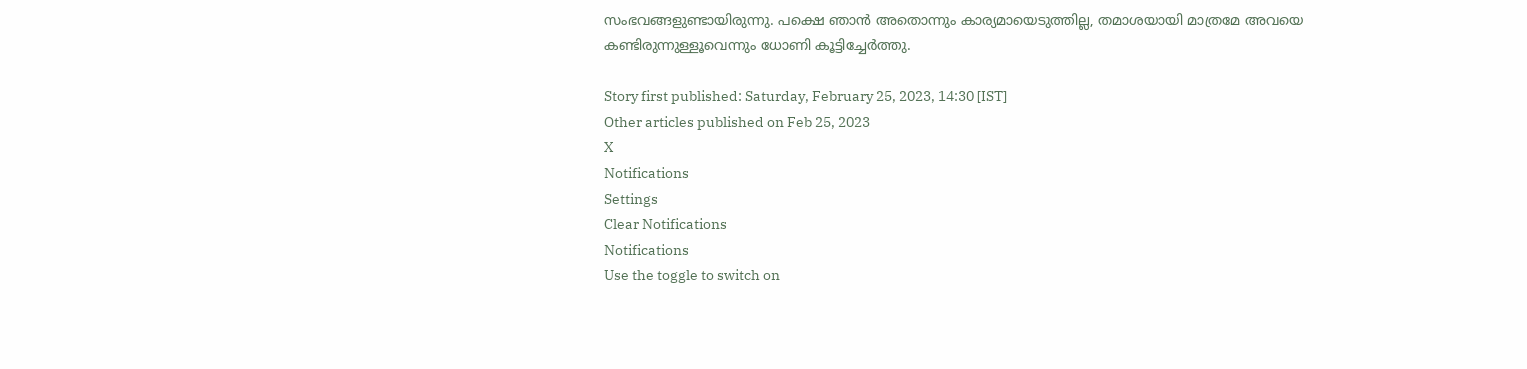സംഭവങ്ങളുണ്ടായിരുന്നു. പക്ഷെ ഞാന്‍ അതൊന്നും കാര്യമായെടുത്തില്ല, തമാശയായി മാത്രമേ അവയെ കണ്ടിരുന്നുള്ളൂവെന്നും ധോണി കൂട്ടിച്ചേര്‍ത്തു.

Story first published: Saturday, February 25, 2023, 14:30 [IST]
Other articles published on Feb 25, 2023
X
Notifications
Settings
Clear Notifications
Notifications
Use the toggle to switch on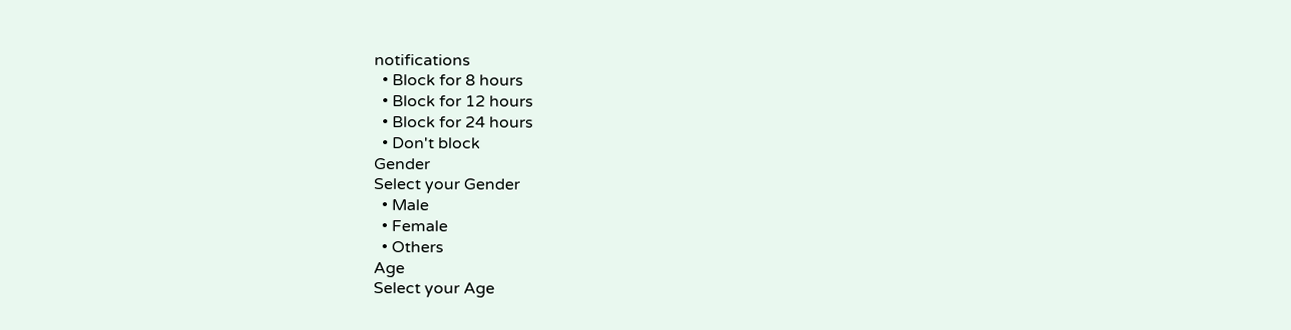notifications
  • Block for 8 hours
  • Block for 12 hours
  • Block for 24 hours
  • Don't block
Gender
Select your Gender
  • Male
  • Female
  • Others
Age
Select your Age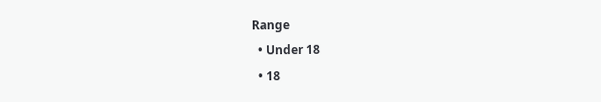Range
  • Under 18
  • 18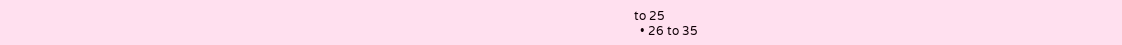to 25
  • 26 to 35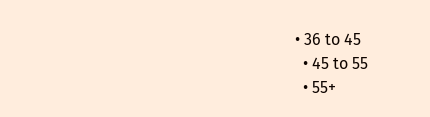• 36 to 45
  • 45 to 55
  • 55+